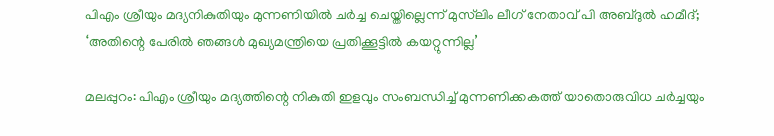പിഎം ശ്രീയും മദ്യനികുതിയും മുന്നണിയിൽ ചർച്ച ചെയ്തില്ലെന്ന് മുസ്‍ലിം ലീഗ് നേതാവ് പി അബ്ദുൽ ഹമീദ്; ‘അതിന്റെ പേരിൽ ഞങ്ങൾ മുഖ്യമന്ത്രിയെ പ്രതിക്കൂട്ടിൽ കയറ്റുന്നില്ല’

മലപ്പുറം: പിഎം ശ്രീയും മദ്യത്തിന്റെ നികുതി ഇളവും സംബന്ധിച്ച് മുന്നണിക്കകത്ത് യാതൊരുവിധ ചർച്ചയും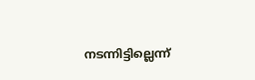നടന്നിട്ടില്ലെന്ന്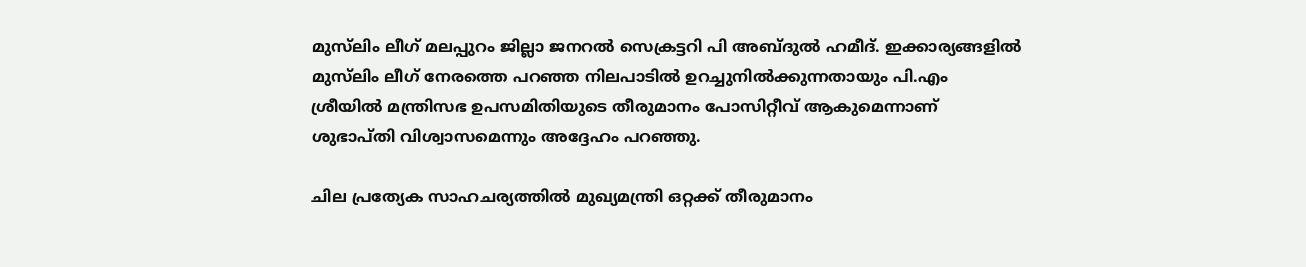മുസ്‍ലിം ലീഗ് മലപ്പുറം ജില്ലാ ജനറൽ സെക്രട്ടറി പി അബ്ദുൽ ഹമീദ്. ഇക്കാര്യങ്ങളിൽ മുസ്‍ലിം ലീഗ് നേരത്തെ പറഞ്ഞ നിലപാടിൽ ഉറച്ചുനിൽക്കുന്നതായും പി.എം ശ്രീയിൽ മന്ത്രിസഭ ഉപസമിതിയുടെ തീരുമാനം പോസിറ്റീവ് ആകുമെന്നാണ് ശുഭാപ്തി വിശ്വാസമെന്നും അദ്ദേഹം പറഞ്ഞു.

ചില പ്രത്യേക സാഹചര്യത്തിൽ മുഖ്യമന്ത്രി ഒറ്റക്ക് തീരുമാനം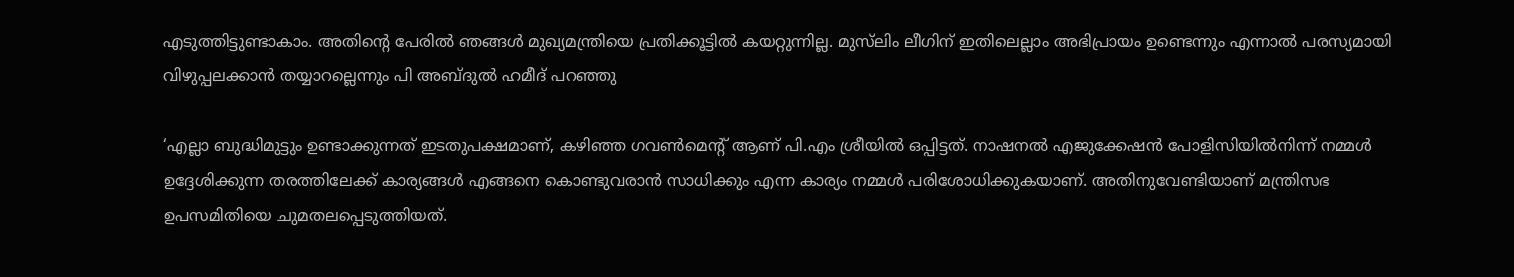എടുത്തിട്ടുണ്ടാകാം. അതിന്റെ പേരിൽ ഞങ്ങൾ മുഖ്യമന്ത്രിയെ പ്രതിക്കൂട്ടിൽ കയറ്റുന്നില്ല. മുസ്‍ലിം ലീഗിന് ഇതിലെല്ലാം അഭിപ്രായം ഉണ്ടെന്നും എന്നാൽ പരസ്യമായി വിഴുപ്പലക്കാൻ തയ്യാറല്ലെന്നും പി അബ്ദുൽ ഹമീദ് പറഞ്ഞു

‘എല്ലാ ബുദ്ധിമുട്ടും ഉണ്ടാക്കുന്നത് ഇടതുപക്ഷമാണ്, കഴിഞ്ഞ ഗവൺമെന്റ് ആണ് പി.എം ശ്രീയിൽ ഒപ്പിട്ടത്. നാഷനൽ എജുക്കേഷൻ പോളിസിയിൽനിന്ന് നമ്മൾ ഉദ്ദേശിക്കുന്ന തരത്തിലേക്ക് കാര്യങ്ങൾ എങ്ങനെ കൊണ്ടുവരാൻ സാധിക്കും എന്ന കാര്യം നമ്മൾ പരിശോധിക്കുകയാണ്. അതിനുവേണ്ടിയാണ് മന്ത്രിസഭ ഉപസമിതിയെ ചുമതലപ്പെടുത്തിയത്.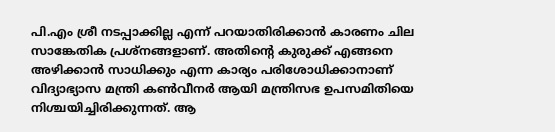പി.എം ശ്രീ നടപ്പാക്കില്ല എന്ന് പറയാതിരിക്കാൻ കാരണം ചില സാങ്കേതിക പ്രശ്നങ്ങളാണ്. അതിന്റെ കുരുക്ക് എങ്ങനെ അഴിക്കാൻ സാധിക്കും എന്ന കാര്യം പരിശോധിക്കാനാണ് വിദ്യാഭ്യാസ മന്ത്രി കൺവീനർ ആയി മന്ത്രിസഭ ഉപസമിതിയെ നിശ്ചയിച്ചിരിക്കുന്നത്. ആ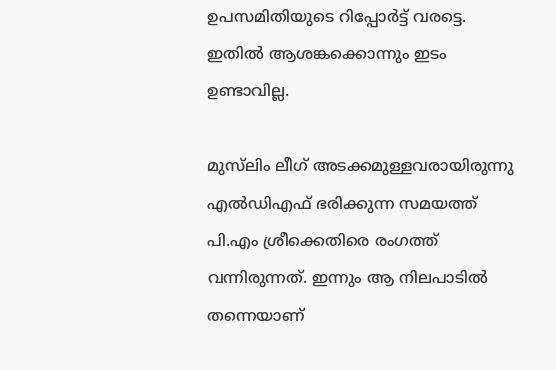ഉപസമിതിയുടെ റിപ്പോർട്ട് വരട്ടെ. ഇതിൽ ആശങ്കക്കൊന്നും ഇടം ഉണ്ടാവില്ല.

മുസ്‍ലിം ലീഗ് അടക്കമുള്ളവരായിരുന്നു എൽഡിഎഫ് ഭരിക്കുന്ന സമയത്ത് പി.എം ശ്രീക്കെതിരെ രംഗത്ത് വന്നിരുന്നത്. ഇന്നും ആ നിലപാടിൽ തന്നെയാണ്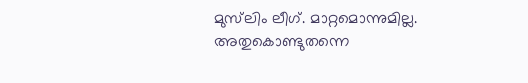മുസ്‍ലിം ലീഗ്. മാറ്റമൊന്നുമില്ല. അതുകൊണ്ടുതന്നെ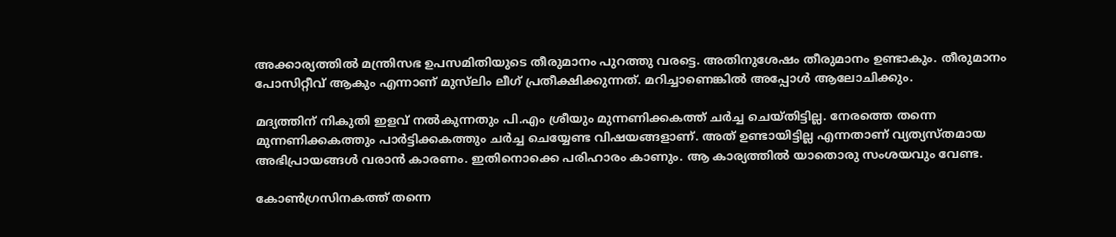അക്കാര്യത്തിൽ മന്ത്രിസഭ ഉപസമിതിയുടെ തീരുമാനം പുറത്തു വരട്ടെ. അതിനുശേഷം തീരുമാനം ഉണ്ടാകും. തീരുമാനം പോസിറ്റീവ് ആകും എന്നാണ് മുസ്‍ലിം ലീഗ് പ്രതീക്ഷിക്കുന്നത്. മറിച്ചാണെങ്കിൽ അപ്പോൾ ആലോചിക്കും.

മദ്യത്തിന് നികുതി ഇളവ് നൽകുന്നതും പി.എം ശ്രീയും മുന്നണിക്കകത്ത് ചർച്ച ചെയ്തിട്ടില്ല. നേരത്തെ തന്നെ മുന്നണിക്കകത്തും പാർട്ടിക്കകത്തും ചർച്ച ചെയ്യേണ്ട വിഷയങ്ങളാണ്. അത് ഉണ്ടായിട്ടില്ല എന്നതാണ് വ്യത്യസ്തമായ അഭിപ്രായങ്ങൾ വരാൻ കാരണം. ഇതിനൊക്കെ പരിഹാരം കാണും. ആ കാര്യത്തിൽ യാതൊരു സംശയവും വേണ്ട.

കോൺഗ്രസിനകത്ത് തന്നെ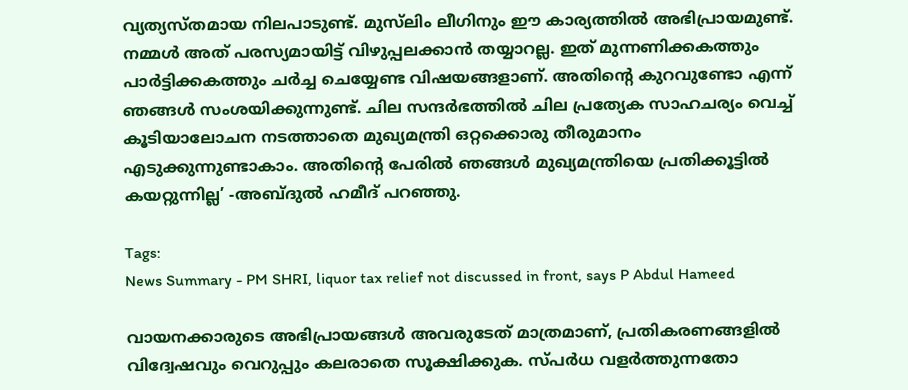വ്യത്യസ്തമായ നിലപാടുണ്ട്. മുസ്‍ലിം ലീഗിനും ഈ കാര്യത്തിൽ അഭിപ്രായമുണ്ട്. നമ്മൾ അത് പരസ്യമായിട്ട് വിഴുപ്പലക്കാൻ തയ്യാറല്ല. ഇത് മുന്നണിക്കകത്തും പാർട്ടിക്കകത്തും ചർച്ച ചെയ്യേണ്ട വിഷയങ്ങളാണ്. അതിന്റെ കുറവുണ്ടോ എന്ന് ഞങ്ങൾ സംശയിക്കുന്നുണ്ട്. ചില സന്ദർഭത്തിൽ ചില പ്രത്യേക സാഹചര്യം വെച്ച് കൂടിയാലോചന നടത്താതെ മുഖ്യമന്ത്രി ഒറ്റക്കൊരു തീരുമാനം എടുക്കുന്നുണ്ടാകാം. അതിന്റെ പേരിൽ ഞങ്ങൾ മുഖ്യമന്ത്രിയെ പ്രതിക്കൂട്ടിൽ കയറ്റുന്നില്ല’ -അബ്ദുൽ ഹമീദ് പറഞ്ഞു.

Tags:
News Summary - PM SHRI, liquor tax relief not discussed in front, says P Abdul Hameed

വായനക്കാരുടെ അഭിപ്രായങ്ങള്‍ അവരുടേത് മാത്രമാണ്, പ്രതികരണങ്ങളിൽ വിദ്വേഷവും വെറുപ്പും കലരാതെ സൂക്ഷിക്കുക. സ്പർധ വളർത്തുന്നതോ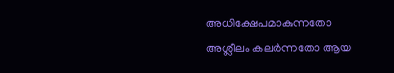അധിക്ഷേപമാകുന്നതോ അശ്ലീലം കലർന്നതോ ആയ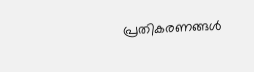പ്രതികരണങ്ങൾ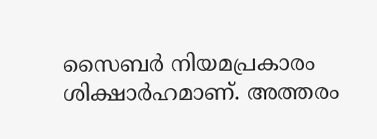സൈബർ നിയമപ്രകാരം ശിക്ഷാർഹമാണ്. അത്തരം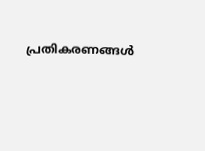പ്രതികരണങ്ങൾ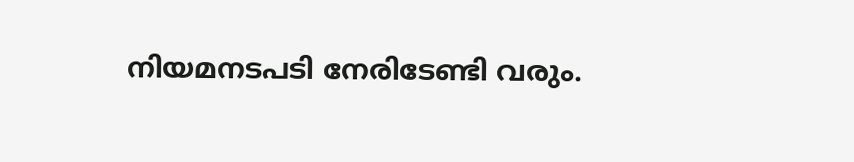നിയമനടപടി നേരിടേണ്ടി വരും.